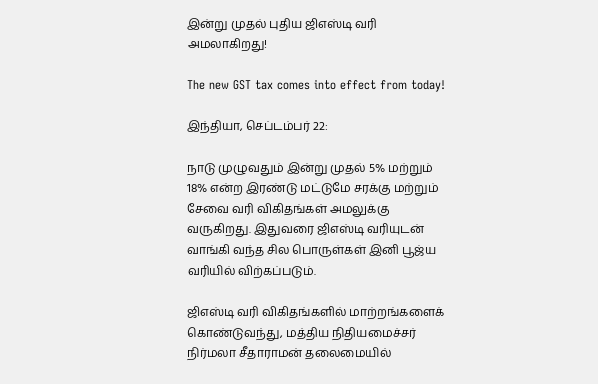இன்று முதல் புதிய ஜிஎஸ்டி வரி அமலாகிறது!

The new GST tax comes into effect from today!

இந்தியா, செப்டம்பர் 22:

நாடு முழுவதும் இன்று முதல் 5% மற்றும் 18% என்ற இரண்டு மட்டுமே சரக்கு மற்றும் சேவை வரி விகிதங்கள் அமலுக்கு வருகிறது. இதுவரை ஜிஎஸ்டி வரியுடன் வாங்கி வந்த சில பொருள்கள் இனி பூஜ்ய வரியில் விற்கப்படும்.

ஜிஎஸ்டி வரி விகிதங்களில் மாற்றங்களைக் கொண்டுவந்து, மத்திய நிதியமைச்சர் நிர்மலா சீதாராமன் தலைமையில்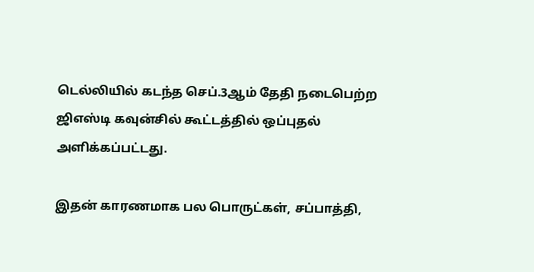டெல்லியில் கடந்த செப்.3ஆம் தேதி நடைபெற்ற ஜிஎஸ்டி கவுன்சில் கூட்டத்தில் ஒப்புதல் அளிக்கப்பட்டது.

இதன் காரணமாக பல பொருட்கள், சப்பாத்தி,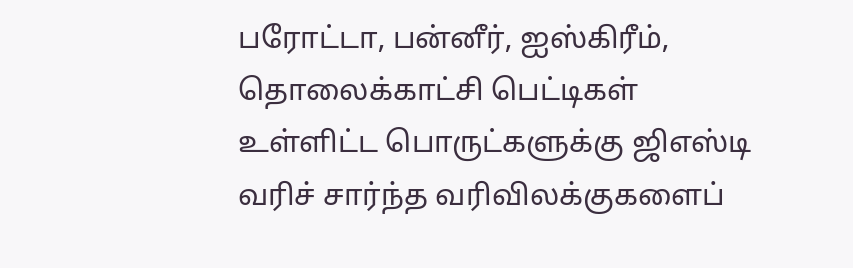பரோட்டா, பன்னீர், ஐஸ்கிரீம், தொலைக்காட்சி பெட்டிகள் உள்ளிட்ட பொருட்களுக்கு ஜிஎஸ்டி வரிச் சார்ந்த வரிவிலக்குகளைப்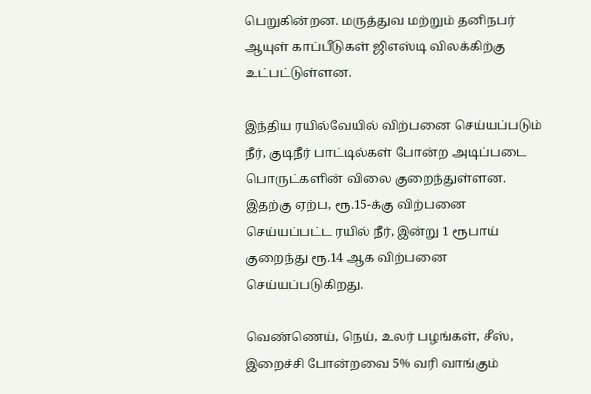பெறுகின்றன. மருத்துவ மற்றும் தனிநபர் ஆயுள் காப்பீடுகள் ஜிஎஸ்டி விலக்கிற்கு உட்பட்டுள்ளன.

இந்திய ரயில்வேயில் விற்பனை செய்யப்படும் நீர், குடிநீர் பாட்டில்கள் போன்ற அடிப்படை பொருட்களின் விலை குறைந்துள்ளன. இதற்கு ஏற்ப, ரூ.15-க்கு விற்பனை செய்யப்பட்ட ரயில் நீர், இன்று 1 ரூபாய் குறைந்து ரூ.14 ஆக விற்பனை செய்யப்படுகிறது.

வெண்ணெய், நெய், உலர் பழங்கள், சீஸ், இறைச்சி போன்றவை 5% வரி வாங்கும்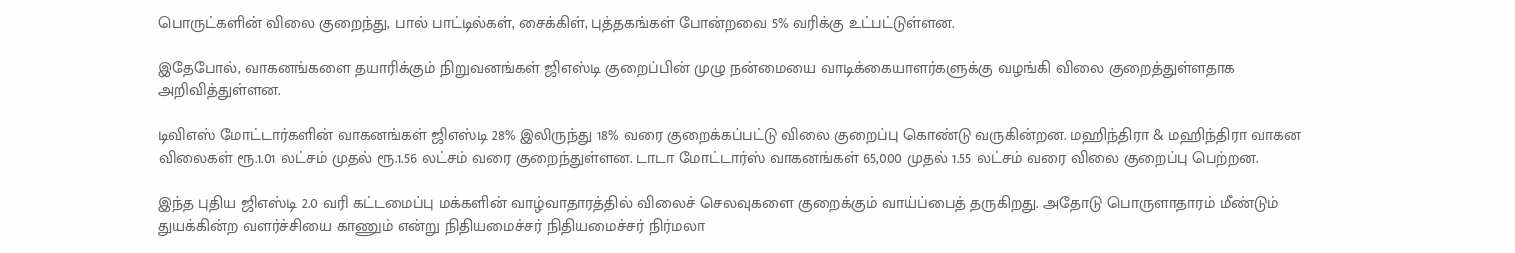பொருட்களின் விலை குறைந்து, பால் பாட்டில்கள், சைக்கிள், புத்தகங்கள் போன்றவை 5% வரிக்கு உட்பட்டுள்ளன.

இதேபோல், வாகனங்களை தயாரிக்கும் நிறுவனங்கள் ஜிஎஸ்டி குறைப்பின் முழு நன்மையை வாடிக்கையாளர்களுக்கு வழங்கி விலை குறைத்துள்ளதாக அறிவித்துள்ளன.

டிவிஎஸ் மோட்டார்களின் வாகனங்கள் ஜிஎஸ்டி 28% இலிருந்து 18% வரை குறைக்கப்பட்டு விலை குறைப்பு கொண்டு வருகின்றன. மஹிந்திரா & மஹிந்திரா வாகன விலைகள் ரூ.1.01 லட்சம் முதல் ரூ.1.56 லட்சம் வரை குறைந்துள்ளன. டாடா மோட்டார்ஸ் வாகனங்கள் 65,000 முதல் 1.55 லட்சம் வரை விலை குறைப்பு பெற்றன.

இந்த புதிய ஜிஎஸ்டி 2.0 வரி கட்டமைப்பு மக்களின் வாழ்வாதாரத்தில் விலைச் செலவுகளை குறைக்கும் வாய்ப்பைத் தருகிறது. அதோடு பொருளாதாரம் மீண்டும் துயக்கின்ற வளர்ச்சியை காணும் என்று நிதியமைச்சர் நிதியமைச்சர் நிர்மலா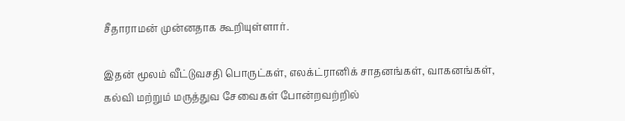சீதாராமன் முன்னதாக கூறியுள்ளார்.

இதன் மூலம் வீட்டுவசதி பொருட்கள், எலக்ட்ரானிக் சாதனங்கள், வாகனங்கள், கல்வி மற்றும் மருத்துவ சேவைகள் போன்றவற்றில்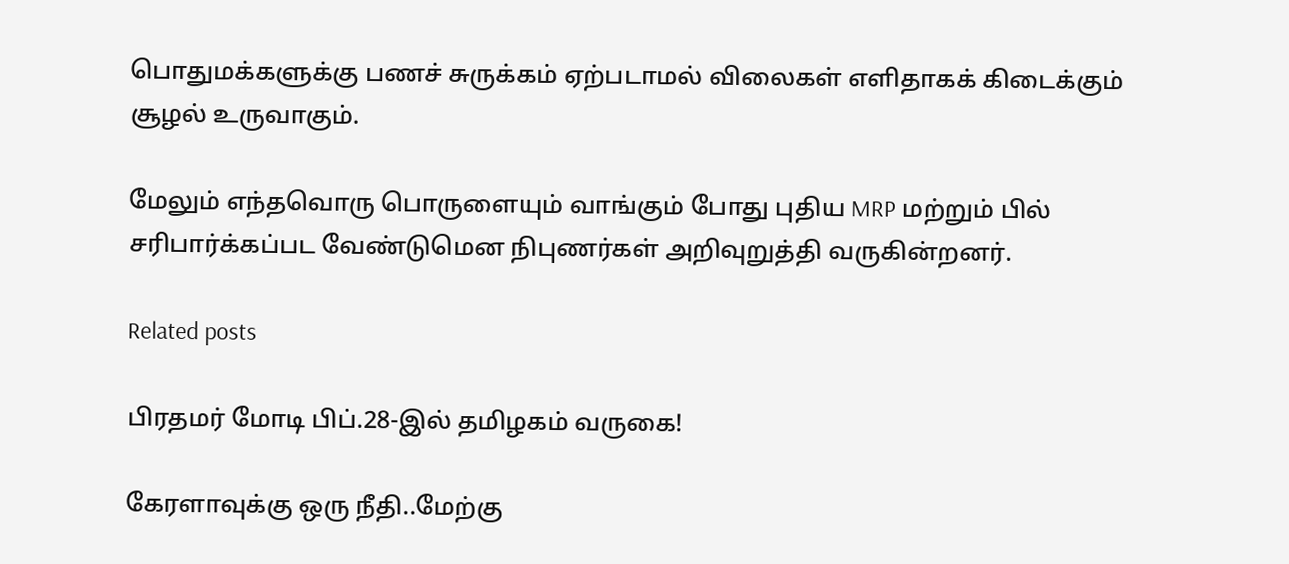பொதுமக்களுக்கு பணச் சுருக்கம் ஏற்படாமல் விலைகள் எளிதாகக் கிடைக்கும் சூழல் உருவாகும்.

மேலும் எந்தவொரு பொருளையும் வாங்கும் போது புதிய MRP மற்றும் பில் சரிபார்க்கப்பட வேண்டுமென நிபுணர்கள் அறிவுறுத்தி வருகின்றனர்.

Related posts

பிரதமர் மோடி பிப்.28-இல் தமிழகம் வருகை!

கேரளாவுக்கு ஒரு நீதி..மேற்கு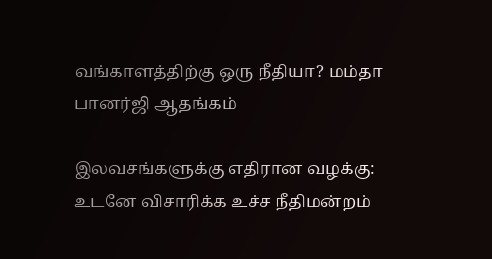வங்காளத்திற்கு ஒரு நீதியா? மம்தா பானர்ஜி ஆதங்கம்

இலவசங்களுக்கு எதிரான வழக்கு: உடனே விசாரிக்க உச்ச நீதிமன்றம்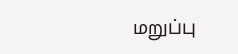மறுப்பு